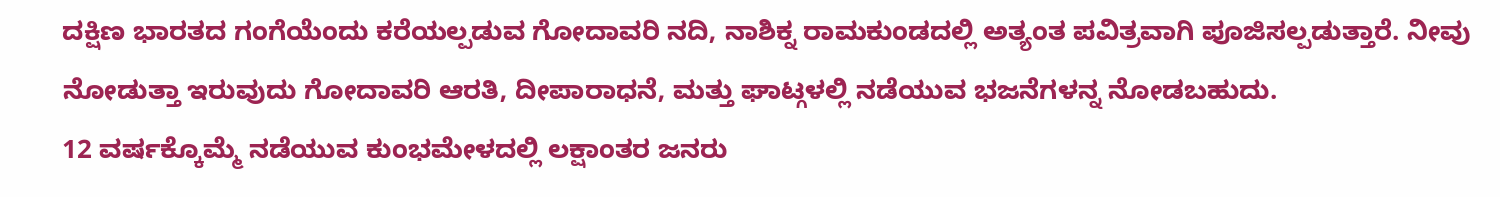ದಕ್ಷಿಣ ಭಾರತದ ಗಂಗೆಯೆಂದು ಕರೆಯಲ್ಪಡುವ ಗೋದಾವರಿ ನದಿ, ನಾಶಿಕ್ನ ರಾಮಕುಂಡದಲ್ಲಿ ಅತ್ಯಂತ ಪವಿತ್ರವಾಗಿ ಪೂಜಿಸಲ್ಪಡುತ್ತಾರೆ. ನೀವು ನೋಡುತ್ತಾ ಇರುವುದು ಗೋದಾವರಿ ಆರತಿ, ದೀಪಾರಾಧನೆ, ಮತ್ತು ಘಾಟ್ಗಳಲ್ಲಿ ನಡೆಯುವ ಭಜನೆಗಳನ್ನ ನೋಡಬಹುದು.
12 ವರ್ಷಕ್ಕೊಮ್ಮೆ ನಡೆಯುವ ಕುಂಭಮೇಳದಲ್ಲಿ ಲಕ್ಷಾಂತರ ಜನರು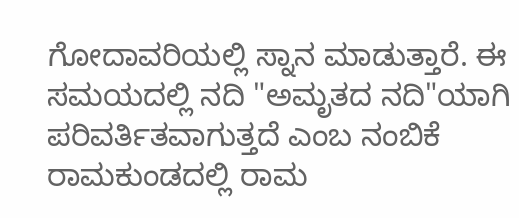ಗೋದಾವರಿಯಲ್ಲಿ ಸ್ನಾನ ಮಾಡುತ್ತಾರೆ. ಈ ಸಮಯದಲ್ಲಿ ನದಿ "ಅಮೃತದ ನದಿ"ಯಾಗಿ ಪರಿವರ್ತಿತವಾಗುತ್ತದೆ ಎಂಬ ನಂಬಿಕೆ
ರಾಮಕುಂಡದಲ್ಲಿ ರಾಮ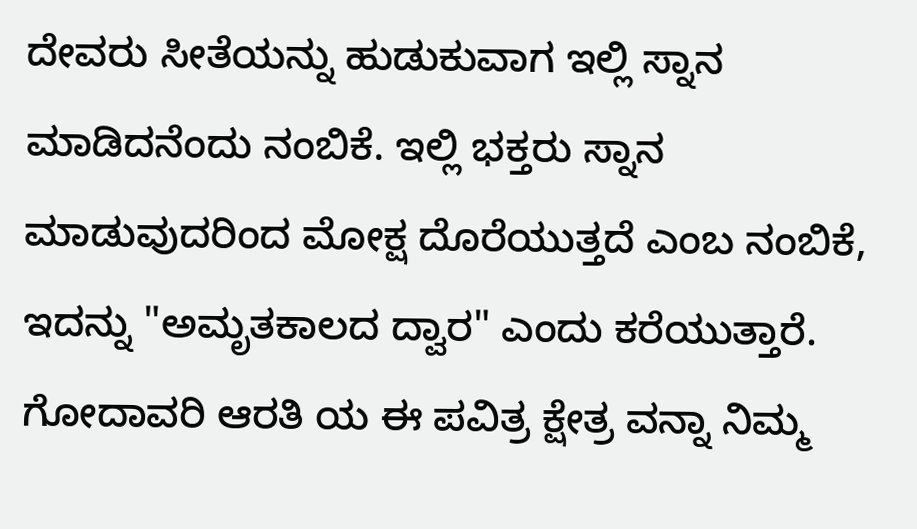ದೇವರು ಸೀತೆಯನ್ನು ಹುಡುಕುವಾಗ ಇಲ್ಲಿ ಸ್ನಾನ ಮಾಡಿದನೆಂದು ನಂಬಿಕೆ. ಇಲ್ಲಿ ಭಕ್ತರು ಸ್ನಾನ ಮಾಡುವುದರಿಂದ ಮೋಕ್ಷ ದೊರೆಯುತ್ತದೆ ಎಂಬ ನಂಬಿಕೆ, ಇದನ್ನು "ಅಮೃತಕಾಲದ ದ್ವಾರ" ಎಂದು ಕರೆಯುತ್ತಾರೆ.
ಗೋದಾವರಿ ಆರತಿ ಯ ಈ ಪವಿತ್ರ ಕ್ಷೇತ್ರ ವನ್ನಾ ನಿಮ್ಮ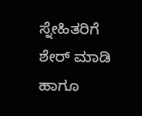ಸ್ನೇಹಿತರಿಗೆ ಶೇರ್ ಮಾಡಿ ಹಾಗೂ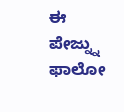ಈ ಪೇಜ್ನ್ನು ಫಾಲೋ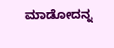ಮಾಡೋದನ್ನ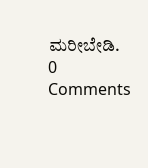ಮರೀಬೇಡಿ.
0 Comments